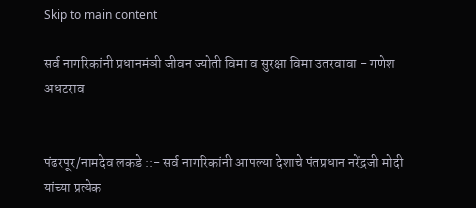Skip to main content

सर्व नागरिकांनी प्रधानमंञी जीवन ज्योती विमा व सुरक्षा विमा उतरवावा - गणेश अधटराव


पंढरपूर/नामदेव लकडे ::- सर्व नागरिकांनी आपल्या देशाचे पंतप्रधान नरेंद्रजी मोदी यांच्या प्रत्येक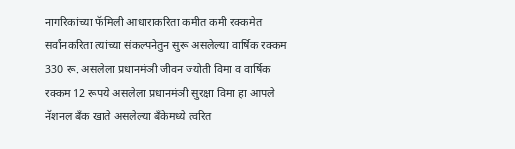नागरिकांच्या फॅमिली आधाराकरिता कमीत कमी रक्कमेत सर्वांनकरिता त्यांच्या संकल्पनेतुन सुरू असलेल्या वार्षिक रक्कम 330 रू. असलेला प्रधानमंञी जीवन ज्योती विमा व वार्षिक रक्कम 12 रूपये असलेला प्रधानमंञी सुरक्षा विमा हा आपले नॅशनल बँक खाते असलेल्या बँकेमध्ये त्वरित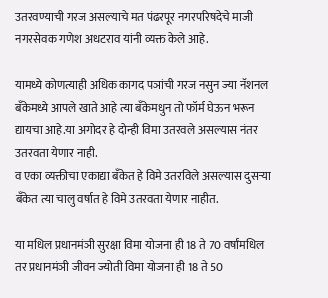उतरवण्याची गरज असल्याचे मत पंढरपूर नगरपरिषदेचे माजी नगरसेवक गणेश अधटराव यांनी व्यक्त केले आहे.

यामध्ये कोणत्याही अधिक कागद पञांची गरज नसुन ज्या नॅशनल बँकेमध्ये आपले खाते आहे त्या बँकेमधुन तो फॉर्म घेऊन भरून द्यायचा आहे.या अगोदर हे दोन्ही विमा उतरवले असल्यास नंतर उतरवता येणार नाही.
व एका व्यक्तीचा एकाद्या बँकेत हे विमे उतरविले असल्यास दुसऱ्या बँकेत त्या चालु वर्षात हे विमे उतरवता येणार नाहीत.

या मधिल प्रधानमंञी सुरक्षा विमा योजना ही 18 ते 70 वर्षांमधिल तर प्रधानमंञी जीवन ज्योती विमा योजना ही 18 ते 50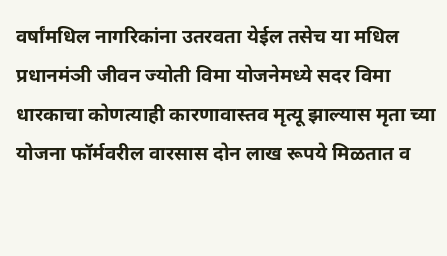वर्षांमधिल नागरिकांना उतरवता येईल तसेच या मधिल प्रधानमंञी जीवन ज्योती विमा योजनेमध्ये सदर विमा धारकाचा कोणत्याही कारणावास्तव मृत्यू झाल्यास मृता च्या योजना फॉर्मवरील वारसास दोन लाख रूपये मिळतात व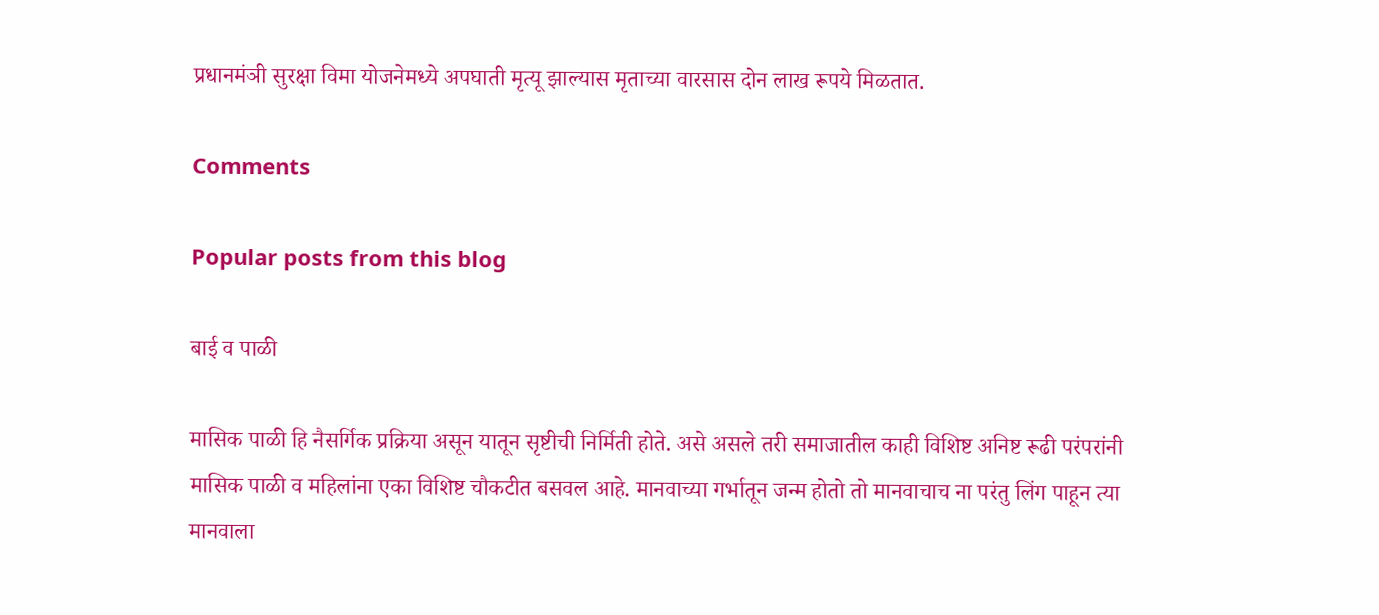प्रधानमंञी सुरक्षा विमा योजनेमध्ये अपघाती मृत्यू झाल्यास मृताच्या वारसास दोन लाख रूपये मिळतात.

Comments

Popular posts from this blog

बाई व पाळी

मासिक पाळी हि नैसर्गिक प्रक्रिया असून यातून सृष्टीची निर्मिती होते. असे असले तरी समाजातील काही विशिष्ट अनिष्ट रूढी परंपरांनी मासिक पाळी व महिलांना एका विशिष्ट चौकटीत बसवल आहे. मानवाच्या गर्भातून जन्म होतो तो मानवाचाच ना परंतु लिंग पाहून त्या मानवाला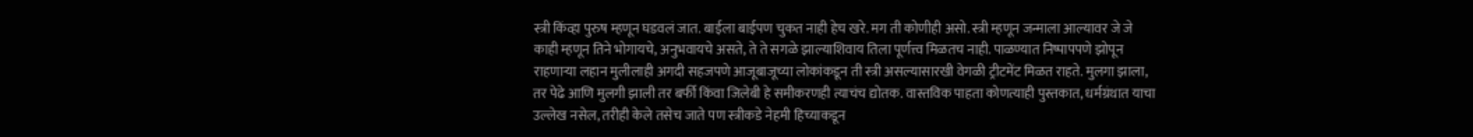स्त्री किंव्हा पुरुष म्हणून घडवलं जात. बाईला बाईपण चुकत नाही हेच खरे. मग ती कोणीही असो. स्त्री म्हणून जन्माला आल्यावर जे जे काही म्हणून तिने भोगायचे, अनुभवायचे असते, ते ते सगळे झाल्याशिवाय तिला पूर्णत्त्व मिळतच नाही. पाळण्यात निष्पापपणे झोपून राहणाऱ्या लहान मुलीलाही अगदी सहजपणे आजूबाजूच्या लोकांकडून ती स्त्री असल्यासारखी वेगळी ट्रीटमेंट मिळत राहते. मुलगा झाला, तर पेढे आणि मुलगी झाली तर बर्फी किंवा जिलेबी हे समीकरणही त्याचंच द्योतक. वास्तविक पाहता कोणत्याही पुस्तकात, धर्मग्रंथात याचा उल्लेख नसेल, तरीही केले तसेच जाते पण स्त्रीकडे नेहमी हिच्याकडून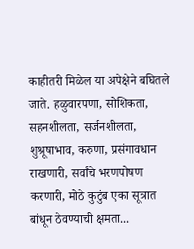काहीतरी मिळेल या अपेक्षेने बघितले जाते. हळुवारपणा, सोशिकता, सहनशीलता, सर्जनशीलता, शुश्रूषाभाव, करुणा, प्रसंगावधान राखणारी, सर्वांचे भरणपोषण करणारी, मोठे कुटुंब एका सूत्रात बांधून ठेवण्याची क्षमता...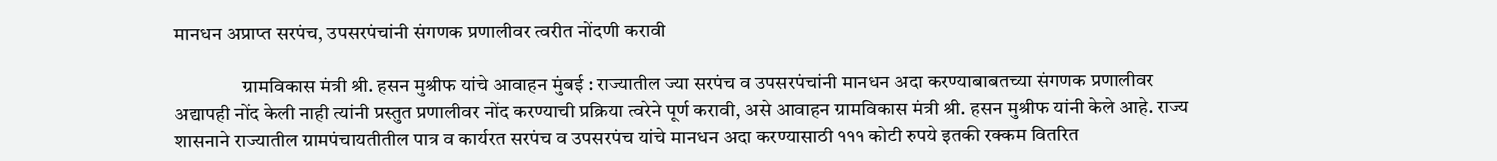मानधन अप्राप्त सरपंच, उपसरपंचांनी संगणक प्रणालीवर त्वरीत नोंदणी करावी

                 ग्रामविकास मंत्री श्री. हसन मुश्रीफ यांचे आवाहन मुंबई : राज्यातील ज्या सरपंच व उपसरपंचांनी मानधन अदा करण्याबाबतच्या संगणक प्रणालीवर अद्यापही नोंद केली नाही त्यांनी प्रस्तुत प्रणालीवर नोंद करण्याची प्रक्रिया त्वरेने पूर्ण करावी, असे आवाहन ग्रामविकास मंत्री श्री. हसन मुश्रीफ यांनी केले आहे. राज्य शासनाने राज्यातील ग्रामपंचायतीतील पात्र व कार्यरत सरपंच व उपसरपंच यांचे मानधन अदा करण्यासाठी १११ कोटी रुपये इतकी रक्कम वितर‍ित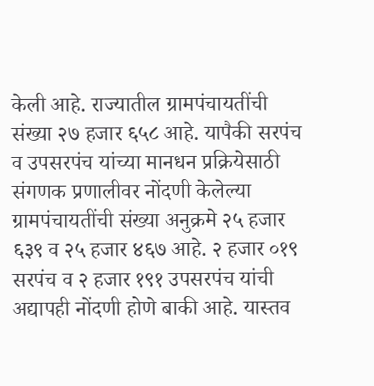केली आहे. राज्यातील ग्रामपंचायतींची संख्या २७ हजार ६५८ आहे. यापैकी सरपंच व उपसरपंच यांच्या मानधन प्रक्रियेसाठी संगणक प्रणालीवर नोंदणी केलेल्या ग्रामपंचायतींची संख्या अनुक्रमे २५ हजार ६३९ व २५ हजार ४६७ आहे. २ हजार ०१९ सरपंच व २ हजार १९१ उपसरपंच यांची अद्यापही नोंदणी होणे बाकी आहे. यास्तव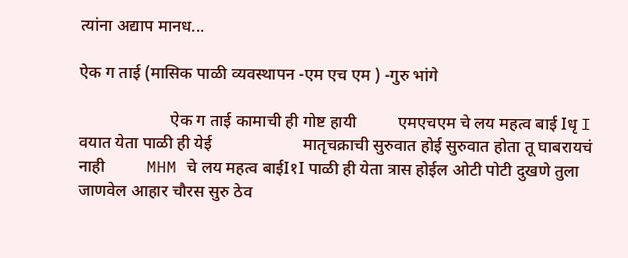त्यांना अद्याप मानध...

ऐक ग ताई (मासिक पाळी व्यवस्थापन -एम एच एम ) -गुरु भांगे

                      ऐक ग ताई कामाची ही गोष्ट हायी          एमएचएम चे लय महत्व बाई Iधृ I वयात येता पाळी ही येई                      मातृचक्राची सुरुवात होई सुरुवात होता तू घाबरायचं नाही          MHM चे लय महत्व बाईI१I पाळी ही येता त्रास होईल ओटी पोटी दुखणे तुला जाणवेल आहार चौरस सुरु ठेव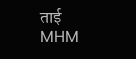ताई                MHM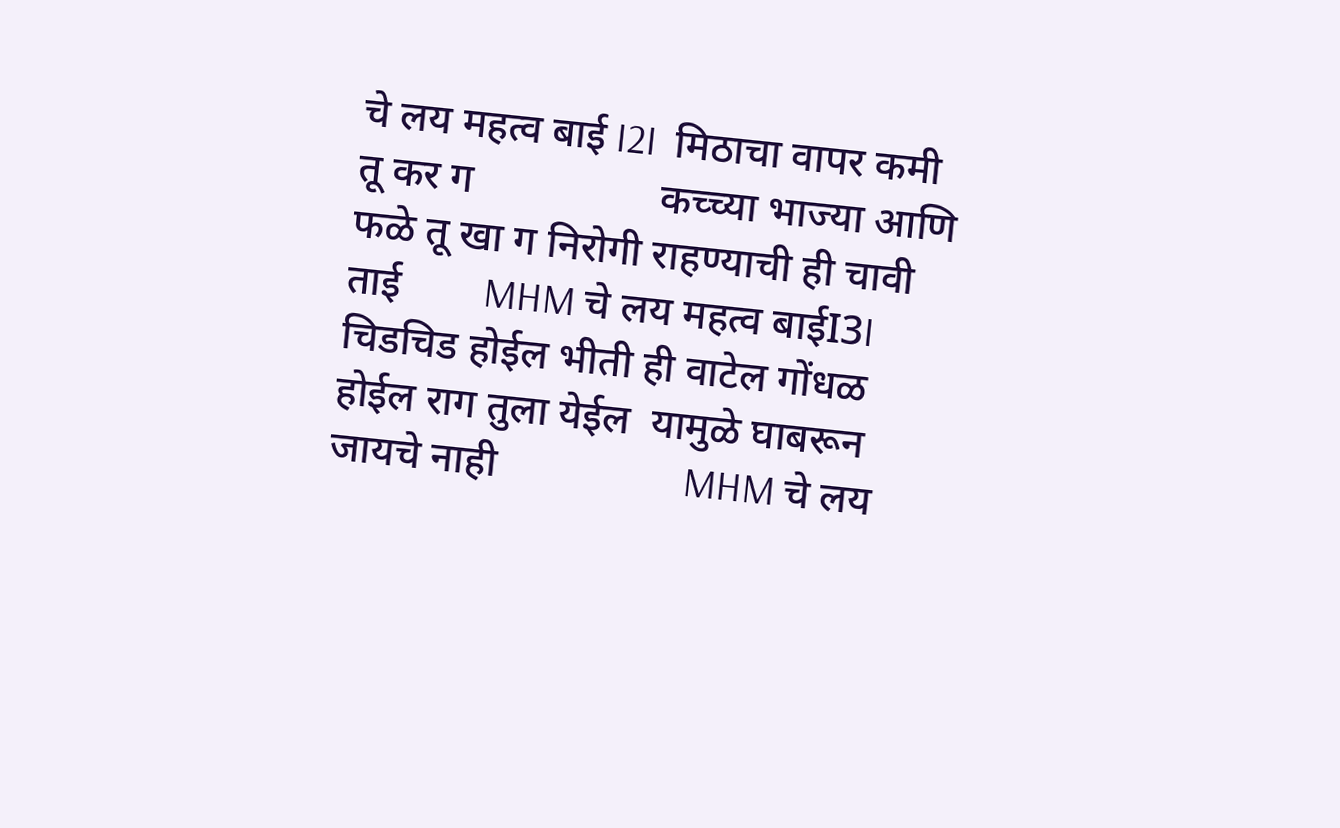चे लय महत्व बाई I2I  मिठाचा वापर कमी तू कर ग                  कच्च्या भाज्या आणि फळे तू खा ग निरोगी राहण्याची ही चावी ताई        MHM चे लय महत्व बाईI3I चिडचिड होईल भीती ही वाटेल गोंधळ होईल राग तुला येईल  यामुळे घाबरून जायचे नाही                  MHM चे लय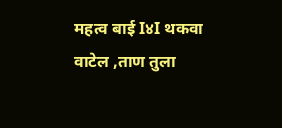महत्व बाई I४I थकवा वाटेल ,ताण तुला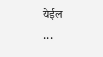येईल            ...